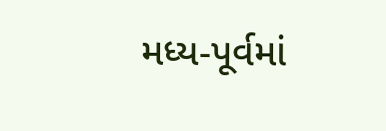મધ્ય-પૂર્વમાં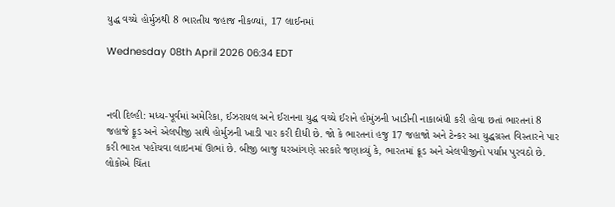યુદ્ધ વચ્ચે હોર્મુઝથી 8 ભારતીય જહાજ નીકળ્યાં, 17 લાઈનમાં

Wednesday 08th April 2026 06:34 EDT



નવી દિલ્હી: મધ્ય-પૂર્વમાં અમેરિકા, ઈઝરાયલ અને ઈરાનના યુદ્ધ વચ્ચે ઈરાને હોમુંઝની ખાડીની નાકાબંધી કરી હોવા છતાં ભારતનાં 8 જહાજે ફૂડ અને એલપીજી સાથે હોર્મુઝની ખાડી પાર કરી દીધી છે. જો કે ભારતનાં હજુ 17 જહાજો અને ટેન્કર આ યુદ્ધગ્રસ્ત વિસ્તારને પાર કરી ભારત પહોંચવા લાઇનમાં ઊભાં છે. બીજી બાજુ ઘરઆંગણે સરકારે જણાવ્યું કે, ભારતમાં ક્રૂડ અને એલપીજીનો પર્યાપ્ત પુરવઠો છે. લોકોએ ચિંતા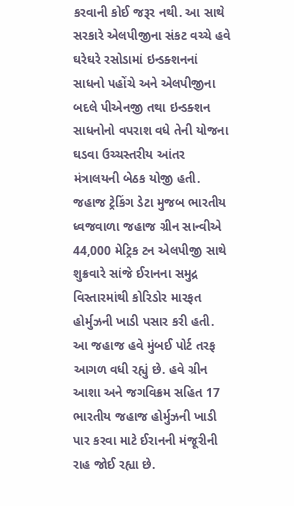કરવાની કોઈ જરૂર નથી. આ સાથે સરકારે એલપીજીના સંકટ વચ્ચે હવે ઘરેઘરે રસોડામાં ઇન્ડક્શનનાં સાધનો પહોંચે અને એલપીજીના બદલે પીએનજી તથા ઇન્ડક્શન સાધનોનો વપરાશ વધે તેની યોજના ઘડવા ઉચ્ચસ્તરીય આંતર મંત્રાલયની બેઠક યોજી હતી.
જહાજ ટ્રેકિંગ ડેટા મુજબ ભારતીય ધ્વજવાળા જહાજ ગ્રીન સાન્વીએ 44,000 મેટ્રિક ટન એલપીજી સાથે શુક્રવારે સાંજે ઈરાનના સમુદ્ર વિસ્તારમાંથી કોરિડોર મારફત હોર્મુઝની ખાડી પસાર કરી હતી. આ જહાજ હવે મુંબઈ પોર્ટ તરફ આગળ વધી રહ્યું છે. હવે ગ્રીન આશા અને જગવિક્રમ સહિત 17 ભારતીય જહાજ હોર્મુઝની ખાડી પાર કરવા માટે ઈરાનની મંજૂરીની રાહ જોઈ રહ્યા છે.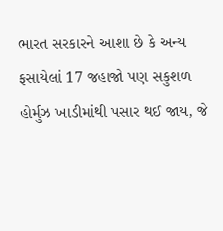ભારત સરકારને આશા છે કે અન્ય ફસાયેલાં 17 જહાજો પણ સકુશળ હોર્મુઝ ખાડીમાંથી પસાર થઈ જાય, જે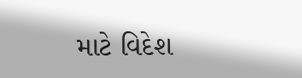માટે વિદેશ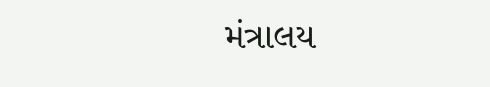મંત્રાલય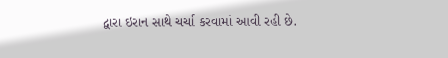દ્વારા ઇરાન સાથે ચર્ચા કરવામાં આવી રહી છે.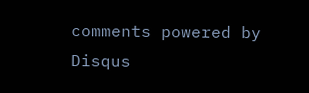comments powered by Disqus